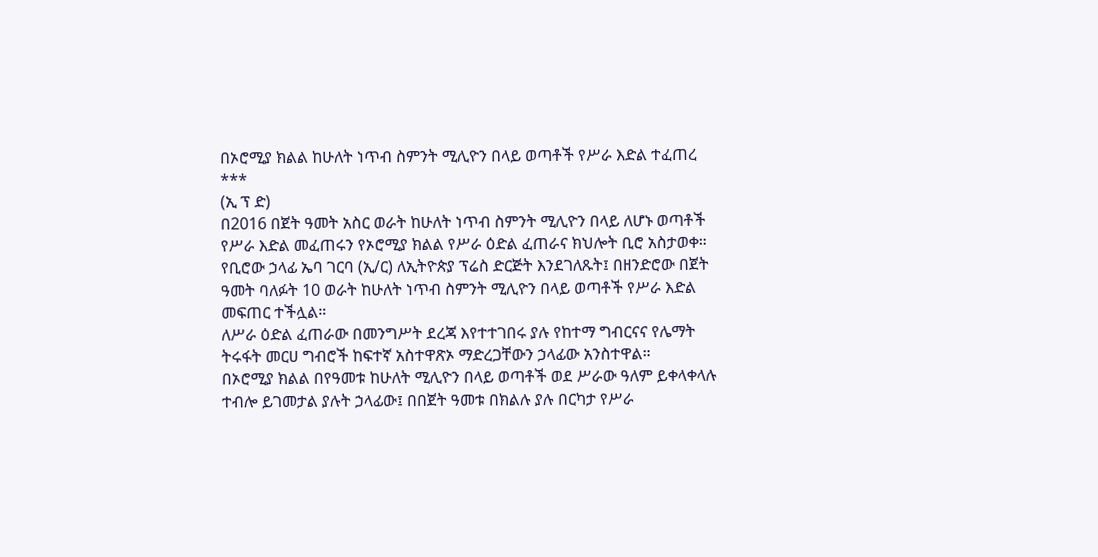በኦሮሚያ ክልል ከሁለት ነጥብ ስምንት ሚሊዮን በላይ ወጣቶች የሥራ እድል ተፈጠረ
***
(ኢ ፕ ድ)
በ2016 በጀት ዓመት አስር ወራት ከሁለት ነጥብ ስምንት ሚሊዮን በላይ ለሆኑ ወጣቶች የሥራ እድል መፈጠሩን የኦሮሚያ ክልል የሥራ ዕድል ፈጠራና ክህሎት ቢሮ አስታወቀ።
የቢሮው ኃላፊ ኤባ ገርባ (ኢ/ር) ለኢትዮጵያ ፕሬስ ድርጅት እንደገለጹት፤ በዘንድሮው በጀት ዓመት ባለፉት 10 ወራት ከሁለት ነጥብ ስምንት ሚሊዮን በላይ ወጣቶች የሥራ እድል መፍጠር ተችሏል።
ለሥራ ዕድል ፈጠራው በመንግሥት ደረጃ እየተተገበሩ ያሉ የከተማ ግብርናና የሌማት ትሩፋት መርሀ ግብሮች ከፍተኛ አስተዋጽኦ ማድረጋቸውን ኃላፊው አንስተዋል።
በኦሮሚያ ክልል በየዓመቱ ከሁለት ሚሊዮን በላይ ወጣቶች ወደ ሥራው ዓለም ይቀላቀላሉ ተብሎ ይገመታል ያሉት ኃላፊው፤ በበጀት ዓመቱ በክልሉ ያሉ በርካታ የሥራ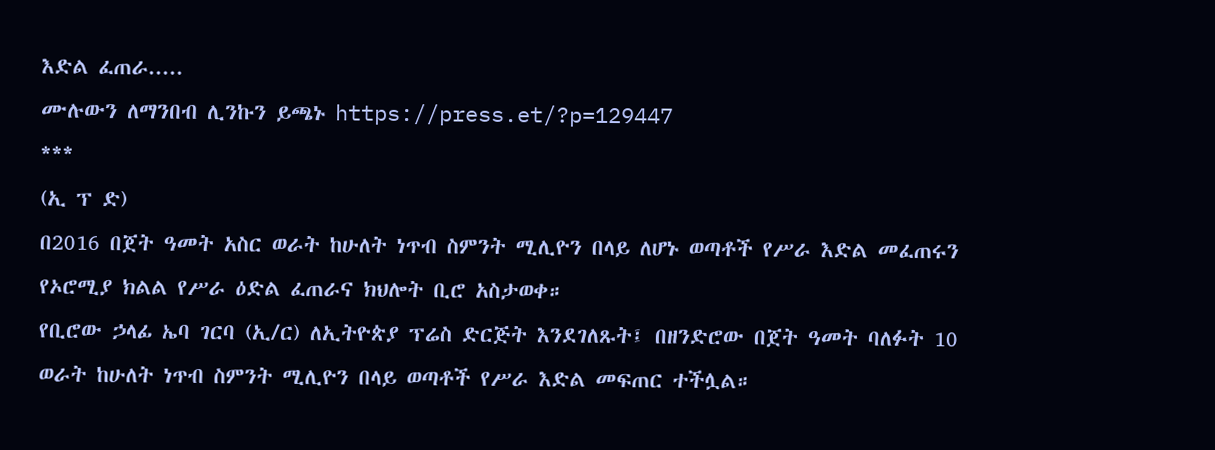እድል ፈጠራ.....
ሙሉውን ለማንበብ ሊንኩን ይጫኑ https://press.et/?p=129447
***
(ኢ ፕ ድ)
በ2016 በጀት ዓመት አስር ወራት ከሁለት ነጥብ ስምንት ሚሊዮን በላይ ለሆኑ ወጣቶች የሥራ እድል መፈጠሩን የኦሮሚያ ክልል የሥራ ዕድል ፈጠራና ክህሎት ቢሮ አስታወቀ።
የቢሮው ኃላፊ ኤባ ገርባ (ኢ/ር) ለኢትዮጵያ ፕሬስ ድርጅት እንደገለጹት፤ በዘንድሮው በጀት ዓመት ባለፉት 10 ወራት ከሁለት ነጥብ ስምንት ሚሊዮን በላይ ወጣቶች የሥራ እድል መፍጠር ተችሏል።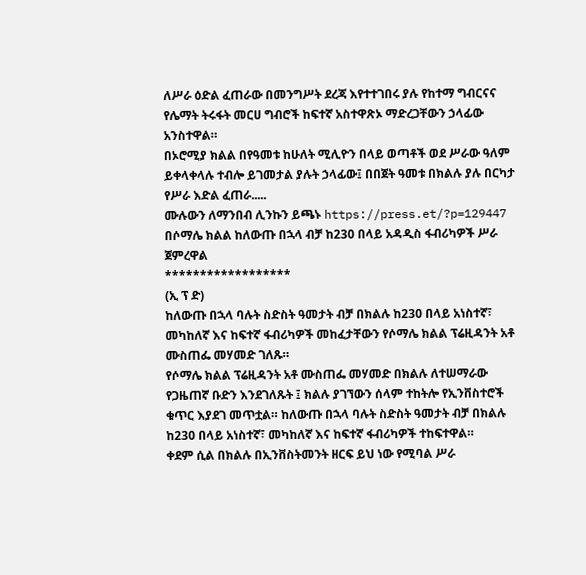ለሥራ ዕድል ፈጠራው በመንግሥት ደረጃ እየተተገበሩ ያሉ የከተማ ግብርናና የሌማት ትሩፋት መርሀ ግብሮች ከፍተኛ አስተዋጽኦ ማድረጋቸውን ኃላፊው አንስተዋል።
በኦሮሚያ ክልል በየዓመቱ ከሁለት ሚሊዮን በላይ ወጣቶች ወደ ሥራው ዓለም ይቀላቀላሉ ተብሎ ይገመታል ያሉት ኃላፊው፤ በበጀት ዓመቱ በክልሉ ያሉ በርካታ የሥራ እድል ፈጠራ.....
ሙሉውን ለማንበብ ሊንኩን ይጫኑ https://press.et/?p=129447
በሶማሌ ክልል ከለውጡ በኋላ ብቻ ከ230 በላይ አዳዲስ ፋብሪካዎች ሥራ ጀምረዋል
******************
(ኢ ፕ ድ)
ከለውጡ በኋላ ባሉት ስድስት ዓመታት ብቻ በክልሉ ከ230 በላይ አነስተኛ፣ መካከለኛ እና ከፍተኛ ፋብሪካዎች መከፈታቸውን የሶማሌ ክልል ፕሬዚዳንት አቶ ሙስጠፌ መሃመድ ገለጹ።
የሶማሌ ክልል ፕሬዚዳንት አቶ ሙስጠፌ መሃመድ በክልሉ ለተሠማራው የጋዜጠኛ ቡድን እንደገለጹት ፤ ክልሉ ያገኘውን ሰላም ተከትሎ የኢንቨስተሮች ቁጥር እያደገ መጥቷል። ከለውጡ በኋላ ባሉት ስድስት ዓመታት ብቻ በክልሉ ከ230 በላይ አነስተኛ፣ መካከለኛ እና ከፍተኛ ፋብሪካዎች ተከፍተዋል።
ቀደም ሲል በክልሉ በኢንቨስትመንት ዘርፍ ይህ ነው የሚባል ሥራ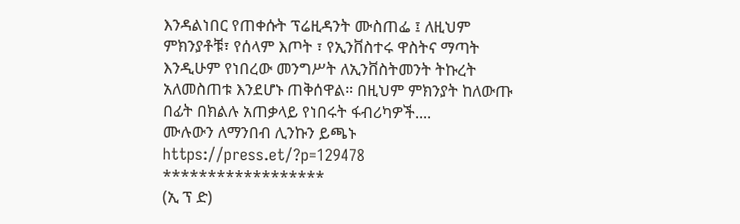እንዳልነበር የጠቀሱት ፕሬዚዳንት ሙስጠፌ ፤ ለዚህም ምክንያቶቹ፣ የሰላም እጦት ፣ የኢንቨስተሩ ዋስትና ማጣት እንዲሁም የነበረው መንግሥት ለኢንቨስትመንት ትኩረት አለመስጠቱ እንደሆኑ ጠቅሰዋል። በዚህም ምክንያት ከለውጡ በፊት በክልሉ አጠቃላይ የነበሩት ፋብሪካዎች....
ሙሉውን ለማንበብ ሊንኩን ይጫኑ https://press.et/?p=129478
******************
(ኢ ፕ ድ)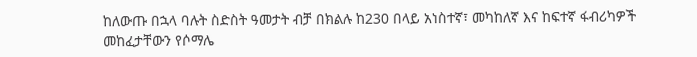ከለውጡ በኋላ ባሉት ስድስት ዓመታት ብቻ በክልሉ ከ230 በላይ አነስተኛ፣ መካከለኛ እና ከፍተኛ ፋብሪካዎች መከፈታቸውን የሶማሌ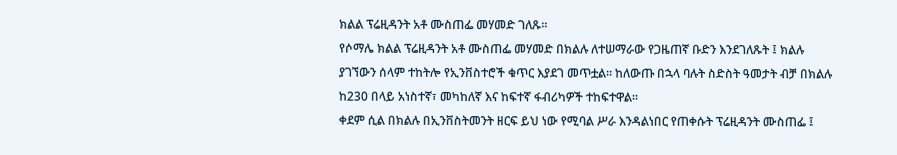ክልል ፕሬዚዳንት አቶ ሙስጠፌ መሃመድ ገለጹ።
የሶማሌ ክልል ፕሬዚዳንት አቶ ሙስጠፌ መሃመድ በክልሉ ለተሠማራው የጋዜጠኛ ቡድን እንደገለጹት ፤ ክልሉ ያገኘውን ሰላም ተከትሎ የኢንቨስተሮች ቁጥር እያደገ መጥቷል። ከለውጡ በኋላ ባሉት ስድስት ዓመታት ብቻ በክልሉ ከ230 በላይ አነስተኛ፣ መካከለኛ እና ከፍተኛ ፋብሪካዎች ተከፍተዋል።
ቀደም ሲል በክልሉ በኢንቨስትመንት ዘርፍ ይህ ነው የሚባል ሥራ እንዳልነበር የጠቀሱት ፕሬዚዳንት ሙስጠፌ ፤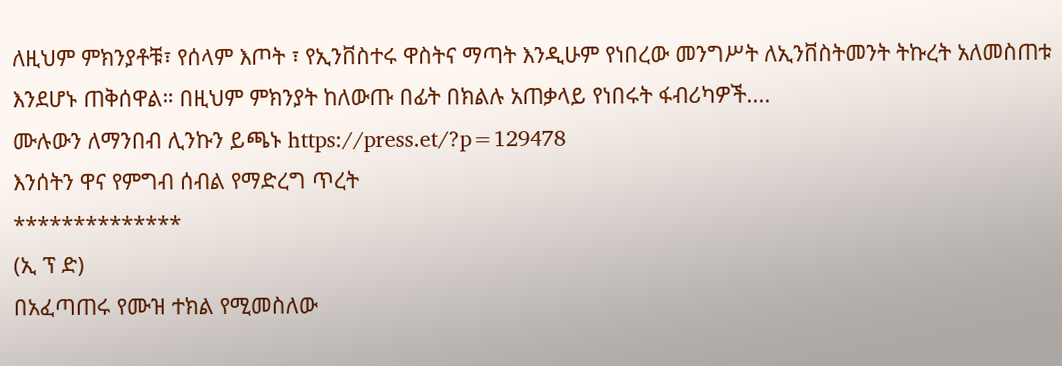ለዚህም ምክንያቶቹ፣ የሰላም እጦት ፣ የኢንቨስተሩ ዋስትና ማጣት እንዲሁም የነበረው መንግሥት ለኢንቨስትመንት ትኩረት አለመስጠቱ እንደሆኑ ጠቅሰዋል። በዚህም ምክንያት ከለውጡ በፊት በክልሉ አጠቃላይ የነበሩት ፋብሪካዎች....
ሙሉውን ለማንበብ ሊንኩን ይጫኑ https://press.et/?p=129478
እንሰትን ዋና የምግብ ሰብል የማድረግ ጥረት
**************
(ኢ ፕ ድ)
በአፈጣጠሩ የሙዝ ተክል የሚመስለው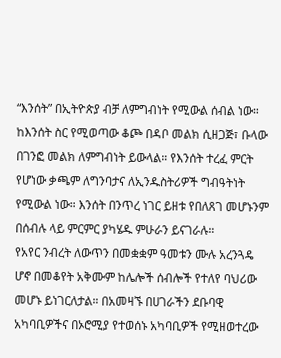“እንሰት” በኢትዮጵያ ብቻ ለምግብነት የሚውል ሰብል ነው። ከእንሰት ስር የሚወጣው ቆጮ በዳቦ መልክ ሲዘጋጅ፣ ቡላው በገንፎ መልክ ለምግብነት ይውላል። የእንሰት ተረፈ ምርት የሆነው ቃጫም ለግንባታና ለኢንዱስትሪዎች ግብዓትነት የሚውል ነው። እንሰት በንጥረ ነገር ይዘቱ የበለጸገ መሆኑንም በሰብሉ ላይ ምርምር ያካሄዱ ምሁራን ይናገራሉ።
የአየር ንብረት ለውጥን በመቋቋም ዓመቱን ሙሉ አረንጓዴ ሆኖ በመቆየት አቅሙም ከሌሎች ሰብሎች የተለየ ባህሪው መሆኑ ይነገርለታል። በአመዛኙ በሀገራችን ደቡባዊ አካባቢዎችና በኦሮሚያ የተወሰኑ አካባቢዎች የሚዘወተረው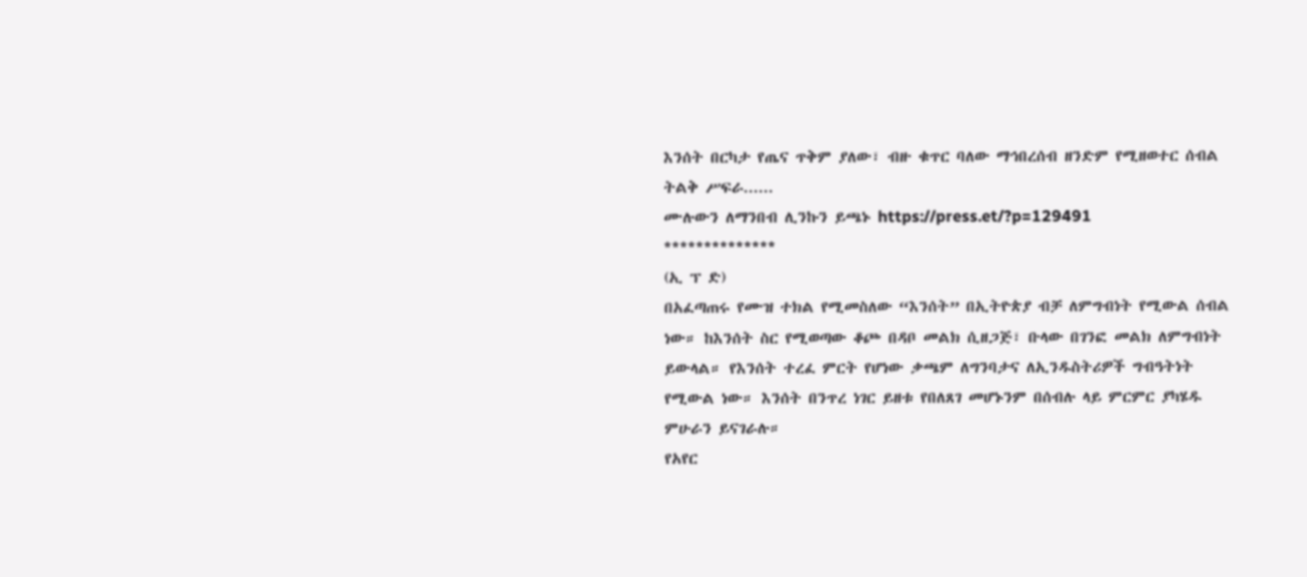እንሰት በርካታ የጤና ጥቅም ያለው፣ ብዙ ቁጥር ባለው ማኅበረሰብ ዘንድም የሚዘወተር ሰብል ትልቅ ሥፍራ......
ሙሉውን ለማንበብ ሊንኩን ይጫኑ https://press.et/?p=129491
**************
(ኢ ፕ ድ)
በአፈጣጠሩ የሙዝ ተክል የሚመስለው “እንሰት” በኢትዮጵያ ብቻ ለምግብነት የሚውል ሰብል ነው። ከእንሰት ስር የሚወጣው ቆጮ በዳቦ መልክ ሲዘጋጅ፣ ቡላው በገንፎ መልክ ለምግብነት ይውላል። የእንሰት ተረፈ ምርት የሆነው ቃጫም ለግንባታና ለኢንዱስትሪዎች ግብዓትነት የሚውል ነው። እንሰት በንጥረ ነገር ይዘቱ የበለጸገ መሆኑንም በሰብሉ ላይ ምርምር ያካሄዱ ምሁራን ይናገራሉ።
የአየር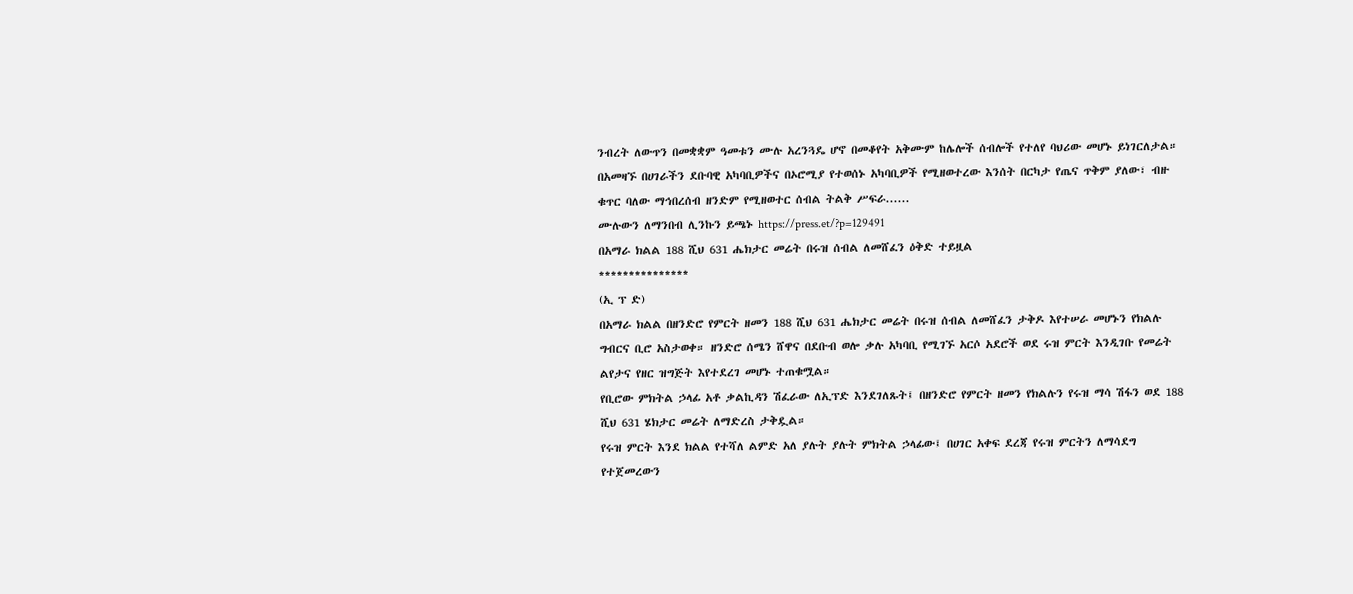ንብረት ለውጥን በመቋቋም ዓመቱን ሙሉ አረንጓዴ ሆኖ በመቆየት አቅሙም ከሌሎች ሰብሎች የተለየ ባህሪው መሆኑ ይነገርለታል። በአመዛኙ በሀገራችን ደቡባዊ አካባቢዎችና በኦሮሚያ የተወሰኑ አካባቢዎች የሚዘወተረው እንሰት በርካታ የጤና ጥቅም ያለው፣ ብዙ ቁጥር ባለው ማኅበረሰብ ዘንድም የሚዘወተር ሰብል ትልቅ ሥፍራ......
ሙሉውን ለማንበብ ሊንኩን ይጫኑ https://press.et/?p=129491
በአማራ ክልል 188 ሺህ 631 ሔክታር መሬት በሩዝ ሰብል ለመሸፈን ዕቅድ ተይዟል
***************
(ኢ ፕ ድ)
በአማራ ክልል በዘንድሮ የምርት ዘመን 188 ሺህ 631 ሔክታር መሬት በሩዝ ሰብል ለመሸፈን ታቅዶ እየተሠራ መሆኑን የክልሉ ግብርና ቢሮ አስታወቀ። ዘንድሮ ሰሜን ሸዋና በደቡብ ወሎ ቃሉ አካባቢ የሚገኙ አርሶ አደሮች ወደ ሩዝ ምርት እንዲገቡ የመሬት ልየታና የዘር ዝግጅት እየተደረገ መሆኑ ተጠቁሟል።
የቢሮው ምክትል ኃላፊ አቶ ቃልኪዳን ሽፈራው ለኢፕድ እንደገለጹት፤ በዘንድሮ የምርት ዘመን የክልሉን የሩዝ ማሳ ሽፋን ወደ 188 ሺህ 631 ሄክታር መሬት ለማድረስ ታቅዷል።
የሩዝ ምርት እንደ ክልል የተሻለ ልምድ አለ ያሉት ያሉት ምክትል ኃላፊው፤ በሀገር አቀፍ ደረጃ የሩዝ ምርትን ለማሳደግ የተጀመረውን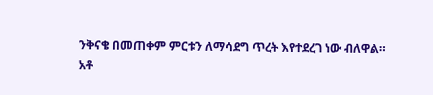ንቅናቄ በመጠቀም ምርቱን ለማሳደግ ጥረት እየተደረገ ነው ብለዋል።
አቶ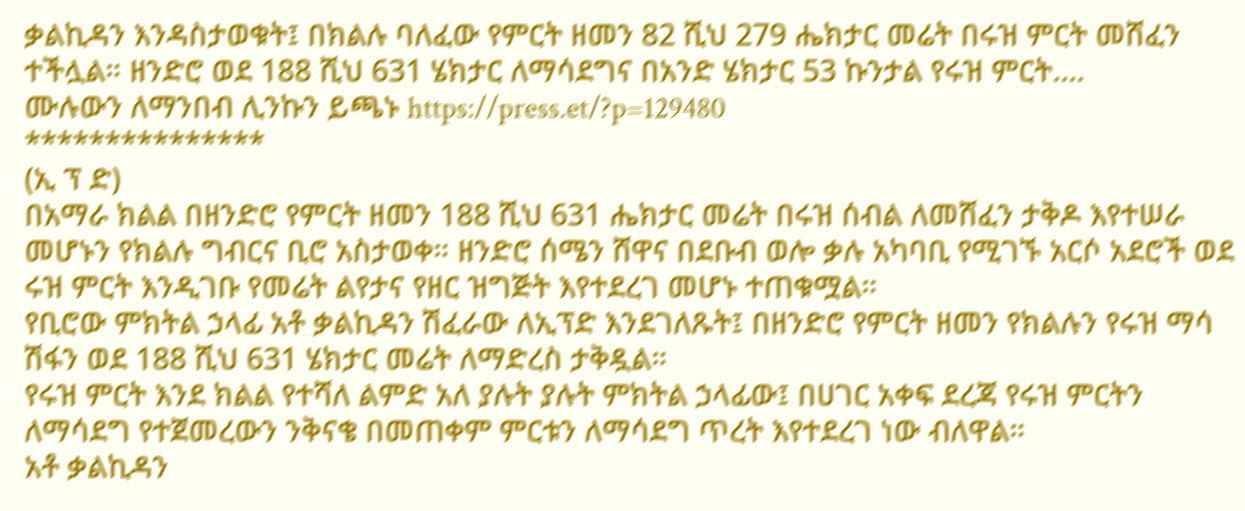ቃልኪዳን እንዳስታወቁት፤ በክልሉ ባለፈው የምርት ዘመን 82 ሺህ 279 ሔክታር መሬት በሩዝ ምርት መሸፈን ተችሏል። ዘንድሮ ወደ 188 ሺህ 631 ሄክታር ለማሳደግና በአንድ ሄክታር 53 ኩንታል የሩዝ ምርት....
ሙሉውን ለማንበብ ሊንኩን ይጫኑ https://press.et/?p=129480
***************
(ኢ ፕ ድ)
በአማራ ክልል በዘንድሮ የምርት ዘመን 188 ሺህ 631 ሔክታር መሬት በሩዝ ሰብል ለመሸፈን ታቅዶ እየተሠራ መሆኑን የክልሉ ግብርና ቢሮ አስታወቀ። ዘንድሮ ሰሜን ሸዋና በደቡብ ወሎ ቃሉ አካባቢ የሚገኙ አርሶ አደሮች ወደ ሩዝ ምርት እንዲገቡ የመሬት ልየታና የዘር ዝግጅት እየተደረገ መሆኑ ተጠቁሟል።
የቢሮው ምክትል ኃላፊ አቶ ቃልኪዳን ሽፈራው ለኢፕድ እንደገለጹት፤ በዘንድሮ የምርት ዘመን የክልሉን የሩዝ ማሳ ሽፋን ወደ 188 ሺህ 631 ሄክታር መሬት ለማድረስ ታቅዷል።
የሩዝ ምርት እንደ ክልል የተሻለ ልምድ አለ ያሉት ያሉት ምክትል ኃላፊው፤ በሀገር አቀፍ ደረጃ የሩዝ ምርትን ለማሳደግ የተጀመረውን ንቅናቄ በመጠቀም ምርቱን ለማሳደግ ጥረት እየተደረገ ነው ብለዋል።
አቶ ቃልኪዳን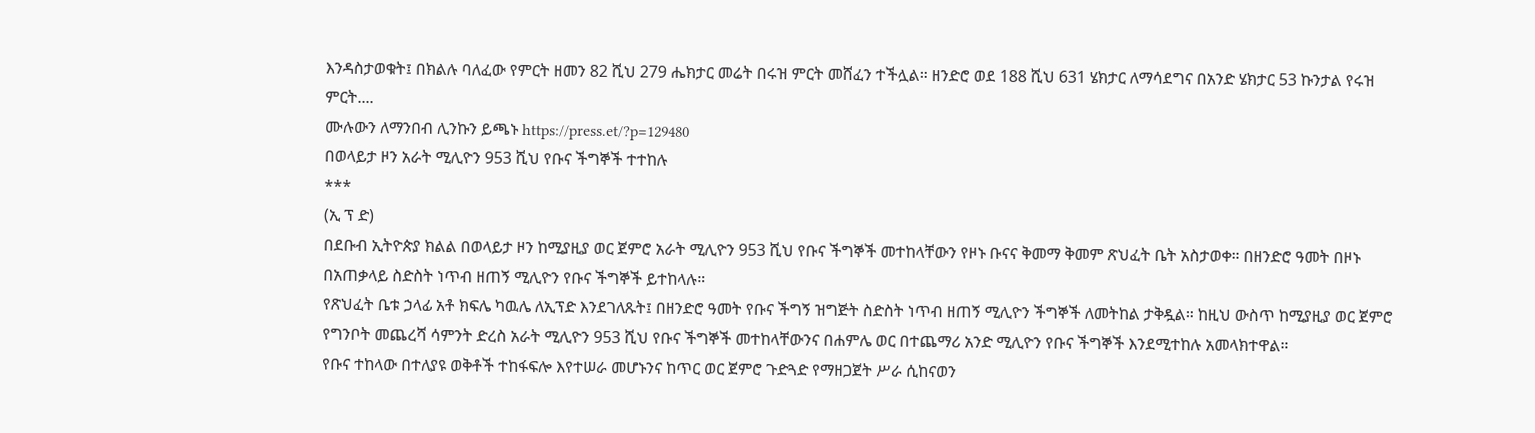እንዳስታወቁት፤ በክልሉ ባለፈው የምርት ዘመን 82 ሺህ 279 ሔክታር መሬት በሩዝ ምርት መሸፈን ተችሏል። ዘንድሮ ወደ 188 ሺህ 631 ሄክታር ለማሳደግና በአንድ ሄክታር 53 ኩንታል የሩዝ ምርት....
ሙሉውን ለማንበብ ሊንኩን ይጫኑ https://press.et/?p=129480
በወላይታ ዞን አራት ሚሊዮን 953 ሺህ የቡና ችግኞች ተተከሉ
***
(ኢ ፕ ድ)
በደቡብ ኢትዮጵያ ክልል በወላይታ ዞን ከሚያዚያ ወር ጀምሮ አራት ሚሊዮን 953 ሺህ የቡና ችግኞች መተከላቸውን የዞኑ ቡናና ቅመማ ቅመም ጽህፈት ቤት አስታወቀ። በዘንድሮ ዓመት በዞኑ በአጠቃላይ ስድስት ነጥብ ዘጠኝ ሚሊዮን የቡና ችግኞች ይተከላሉ።
የጽህፈት ቤቱ ኃላፊ አቶ ክፍሌ ካዉሌ ለኢፕድ እንደገለጹት፤ በዘንድሮ ዓመት የቡና ችግኝ ዝግጅት ስድስት ነጥብ ዘጠኝ ሚሊዮን ችግኞች ለመትከል ታቅዷል። ከዚህ ውስጥ ከሚያዚያ ወር ጀምሮ የግንቦት መጨረሻ ሳምንት ድረስ አራት ሚሊዮን 953 ሺህ የቡና ችግኞች መተከላቸውንና በሐምሌ ወር በተጨማሪ አንድ ሚሊዮን የቡና ችግኞች እንደሚተከሉ አመላክተዋል።
የቡና ተከላው በተለያዩ ወቅቶች ተከፋፍሎ እየተሠራ መሆኑንና ከጥር ወር ጀምሮ ጉድጓድ የማዘጋጀት ሥራ ሲከናወን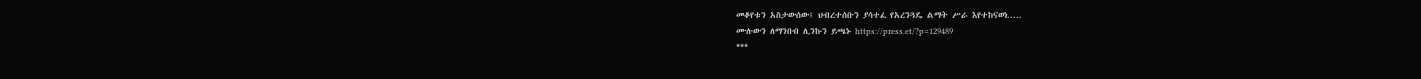መቆየቱን አስታውሰው፤ ህብረተሰቡን ያሳተፈ የአረንጓዴ ልማት ሥራ እየተከናወነ.....
ሙሉውን ለማንበብ ሊንኩን ይጫኑ https://press.et/?p=129489
***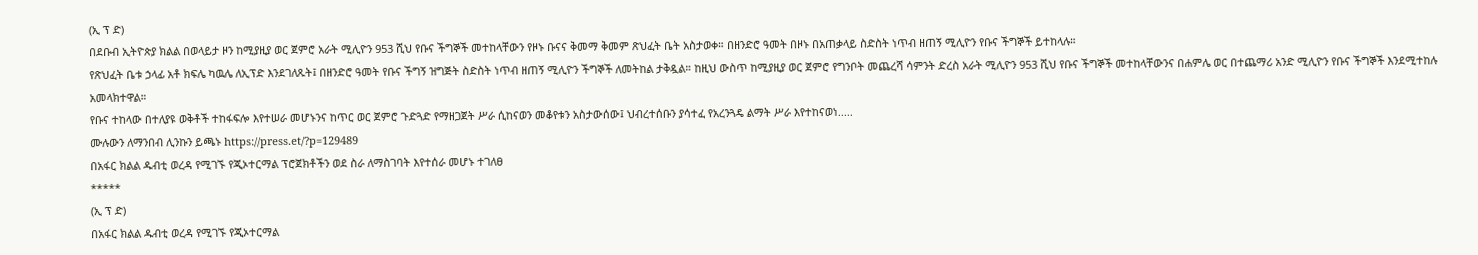(ኢ ፕ ድ)
በደቡብ ኢትዮጵያ ክልል በወላይታ ዞን ከሚያዚያ ወር ጀምሮ አራት ሚሊዮን 953 ሺህ የቡና ችግኞች መተከላቸውን የዞኑ ቡናና ቅመማ ቅመም ጽህፈት ቤት አስታወቀ። በዘንድሮ ዓመት በዞኑ በአጠቃላይ ስድስት ነጥብ ዘጠኝ ሚሊዮን የቡና ችግኞች ይተከላሉ።
የጽህፈት ቤቱ ኃላፊ አቶ ክፍሌ ካዉሌ ለኢፕድ እንደገለጹት፤ በዘንድሮ ዓመት የቡና ችግኝ ዝግጅት ስድስት ነጥብ ዘጠኝ ሚሊዮን ችግኞች ለመትከል ታቅዷል። ከዚህ ውስጥ ከሚያዚያ ወር ጀምሮ የግንቦት መጨረሻ ሳምንት ድረስ አራት ሚሊዮን 953 ሺህ የቡና ችግኞች መተከላቸውንና በሐምሌ ወር በተጨማሪ አንድ ሚሊዮን የቡና ችግኞች እንደሚተከሉ አመላክተዋል።
የቡና ተከላው በተለያዩ ወቅቶች ተከፋፍሎ እየተሠራ መሆኑንና ከጥር ወር ጀምሮ ጉድጓድ የማዘጋጀት ሥራ ሲከናወን መቆየቱን አስታውሰው፤ ህብረተሰቡን ያሳተፈ የአረንጓዴ ልማት ሥራ እየተከናወነ.....
ሙሉውን ለማንበብ ሊንኩን ይጫኑ https://press.et/?p=129489
በአፋር ክልል ዱብቲ ወረዳ የሚገኙ የጂኦተርማል ፕሮጀክቶችን ወደ ስራ ለማስገባት እየተሰራ መሆኑ ተገለፀ
*****
(ኢ ፕ ድ)
በአፋር ክልል ዱብቲ ወረዳ የሚገኙ የጂኦተርማል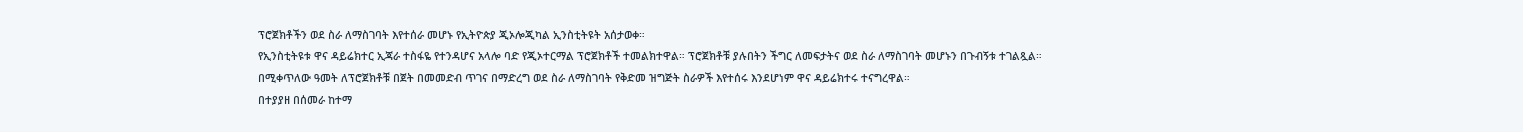ፕሮጀክቶችን ወደ ስራ ለማስገባት እየተሰራ መሆኑ የኢትዮጵያ ጂኦሎጂካል ኢንስቲትዩት አሰታወቀ።
የኢንስቲትዩቱ ዋና ዳይሬክተር ኢጃራ ተስፋዬ የተንዳሆና አላሎ ባድ የጂኦተርማል ፕሮጀክቶች ተመልክተዋል። ፕሮጀክቶቹ ያሉበትን ችግር ለመፍታትና ወደ ስራ ለማስገባት መሆኑን በጉብኝቱ ተገልጿል።
በሚቀጥለው ዓመት ለፕሮጀክቶቹ በጀት በመመድብ ጥገና በማድረግ ወደ ስራ ለማስገባት የቅድመ ዝግጅት ስራዎች እየተሰሩ እንደሆነም ዋና ዳይሬክተሩ ተናግረዋል።
በተያያዘ በሰመራ ከተማ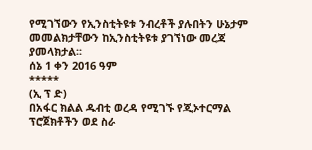የሚገኘውን የኢንስቲትዩቱ ንብረቶች ያሉበትን ሁኔታም መመልክታቸውን ከኢንስቲትዩቱ ያገኘነው መረጃ ያመላክታል፡፡
ሰኔ 1 ቀን 2016 ዓም
*****
(ኢ ፕ ድ)
በአፋር ክልል ዱብቲ ወረዳ የሚገኙ የጂኦተርማል ፕሮጀክቶችን ወደ ስራ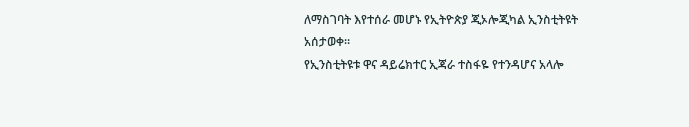ለማስገባት እየተሰራ መሆኑ የኢትዮጵያ ጂኦሎጂካል ኢንስቲትዩት አሰታወቀ።
የኢንስቲትዩቱ ዋና ዳይሬክተር ኢጃራ ተስፋዬ የተንዳሆና አላሎ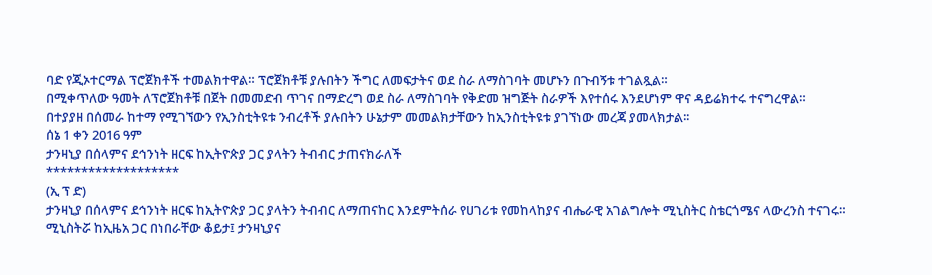ባድ የጂኦተርማል ፕሮጀክቶች ተመልክተዋል። ፕሮጀክቶቹ ያሉበትን ችግር ለመፍታትና ወደ ስራ ለማስገባት መሆኑን በጉብኝቱ ተገልጿል።
በሚቀጥለው ዓመት ለፕሮጀክቶቹ በጀት በመመድብ ጥገና በማድረግ ወደ ስራ ለማስገባት የቅድመ ዝግጅት ስራዎች እየተሰሩ እንደሆነም ዋና ዳይሬክተሩ ተናግረዋል።
በተያያዘ በሰመራ ከተማ የሚገኘውን የኢንስቲትዩቱ ንብረቶች ያሉበትን ሁኔታም መመልክታቸውን ከኢንስቲትዩቱ ያገኘነው መረጃ ያመላክታል፡፡
ሰኔ 1 ቀን 2016 ዓም
ታንዛኒያ በሰላምና ደኅንነት ዘርፍ ከኢትዮጵያ ጋር ያላትን ትብብር ታጠናክራለች
*******************
(ኢ ፕ ድ)
ታንዛኒያ በሰላምና ደኅንነት ዘርፍ ከኢትዮጵያ ጋር ያላትን ትብብር ለማጠናከር እንደምትሰራ የሀገሪቱ የመከላከያና ብሔራዊ አገልግሎት ሚኒስትር ስቴርጎሜና ላውረንስ ተናገሩ።
ሚኒስትሯ ከኢዜአ ጋር በነበራቸው ቆይታ፤ ታንዛኒያና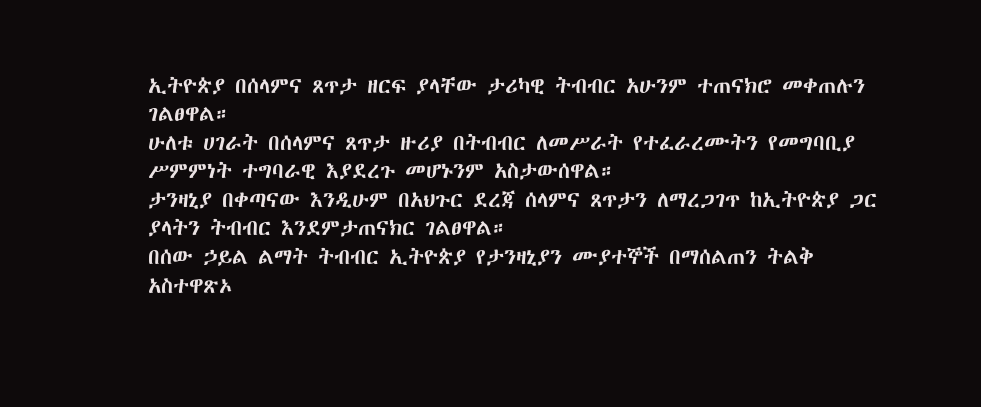ኢትዮጵያ በሰላምና ጸጥታ ዘርፍ ያላቸው ታሪካዊ ትብብር አሁንም ተጠናክሮ መቀጠሉን ገልፀዋል።
ሁለቱ ሀገራት በሰላምና ጸጥታ ዙሪያ በትብብር ለመሥራት የተፈራረሙትን የመግባቢያ ሥምምነት ተግባራዊ እያደረጉ መሆኑንም አስታውሰዋል።
ታንዛኒያ በቀጣናው እንዲሁም በአህጉር ደረጃ ሰላምና ጸጥታን ለማረጋገጥ ከኢትዮጵያ ጋር ያላትን ትብብር እንደምታጠናክር ገልፀዋል።
በሰው ኃይል ልማት ትብብር ኢትዮጵያ የታንዛኒያን ሙያተኞች በማሰልጠን ትልቅ አስተዋጽኦ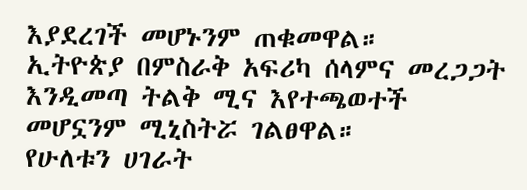እያደረገች መሆኑንም ጠቁመዋል።
ኢትዮጵያ በምስራቅ አፍሪካ ሰላምና መረጋጋት እንዲመጣ ትልቅ ሚና እየተጫወተች መሆኗንም ሚኒስትሯ ገልፀዋል።
የሁለቱን ሀገራት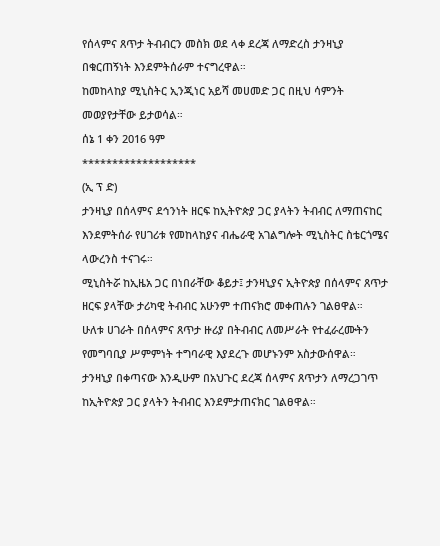የሰላምና ጸጥታ ትብብርን መስክ ወደ ላቀ ደረጃ ለማድረስ ታንዛኒያ በቁርጠኝነት እንደምትሰራም ተናግረዋል።
ከመከላከያ ሚኒስትር ኢንጂነር አይሻ መሀመድ ጋር በዚህ ሳምንት መወያየታቸው ይታወሳል።
ሰኔ 1 ቀን 2016 ዓም
*******************
(ኢ ፕ ድ)
ታንዛኒያ በሰላምና ደኅንነት ዘርፍ ከኢትዮጵያ ጋር ያላትን ትብብር ለማጠናከር እንደምትሰራ የሀገሪቱ የመከላከያና ብሔራዊ አገልግሎት ሚኒስትር ስቴርጎሜና ላውረንስ ተናገሩ።
ሚኒስትሯ ከኢዜአ ጋር በነበራቸው ቆይታ፤ ታንዛኒያና ኢትዮጵያ በሰላምና ጸጥታ ዘርፍ ያላቸው ታሪካዊ ትብብር አሁንም ተጠናክሮ መቀጠሉን ገልፀዋል።
ሁለቱ ሀገራት በሰላምና ጸጥታ ዙሪያ በትብብር ለመሥራት የተፈራረሙትን የመግባቢያ ሥምምነት ተግባራዊ እያደረጉ መሆኑንም አስታውሰዋል።
ታንዛኒያ በቀጣናው እንዲሁም በአህጉር ደረጃ ሰላምና ጸጥታን ለማረጋገጥ ከኢትዮጵያ ጋር ያላትን ትብብር እንደምታጠናክር ገልፀዋል።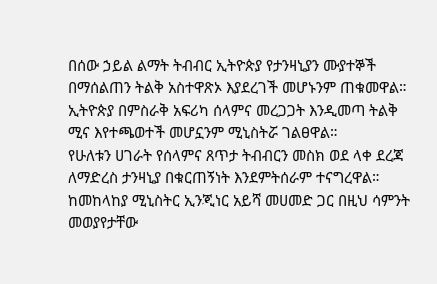በሰው ኃይል ልማት ትብብር ኢትዮጵያ የታንዛኒያን ሙያተኞች በማሰልጠን ትልቅ አስተዋጽኦ እያደረገች መሆኑንም ጠቁመዋል።
ኢትዮጵያ በምስራቅ አፍሪካ ሰላምና መረጋጋት እንዲመጣ ትልቅ ሚና እየተጫወተች መሆኗንም ሚኒስትሯ ገልፀዋል።
የሁለቱን ሀገራት የሰላምና ጸጥታ ትብብርን መስክ ወደ ላቀ ደረጃ ለማድረስ ታንዛኒያ በቁርጠኝነት እንደምትሰራም ተናግረዋል።
ከመከላከያ ሚኒስትር ኢንጂነር አይሻ መሀመድ ጋር በዚህ ሳምንት መወያየታቸው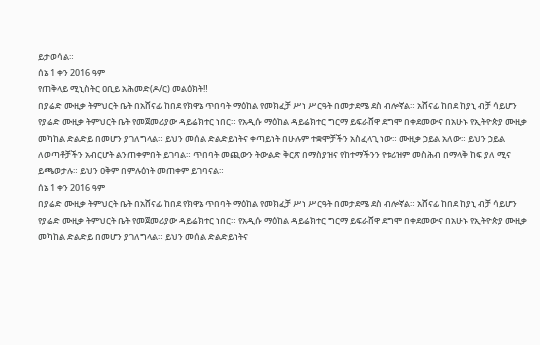ይታወሳል።
ሰኔ 1 ቀን 2016 ዓም
የጠቅላይ ሚኒስትር ዐቢይ አሕመድ(ዶ/ር) መልዕክት‼
በያሬድ ሙዚቃ ትምህርት ቤት በአሸናፊ ከበደ የክዋኔ ጥበባት ማዕከል የመክፈቻ ሥነ ሥርዓት በመታደሜ ደስ ብሎኛል። አሸናፊ ከበደ ከያኒ ብቻ ሳይሆን የያሬድ ሙዚቃ ትምህርት ቤት የመጀመሪያው ዳይሬክተር ነበር። የአዲሱ ማዕከል ዳይሬክተር ግርማ ይፍራሸዋ ደግሞ በቀደመውና በአሁኑ የኢትዮጵያ ሙዚቃ መካከል ድልድይ በመሆን ያገለግላል። ይህን መሰል ድልድይነትና ቀጣይነት በሁሉም ተቋሞቻችን አስፈላጊ ነው። ሙዚቃ ኃይል አለው። ይህን ኃይል ለወጣቶቻችን አብርሆት ልንጠቀምበት ይገባል። ጥበባት መጪውን ትውልድ ቅርጽ በማስያዝና የከተማችንን የቱሪዝም መስሕብ በማላቅ ከፍ ያለ ሚና ይጫወታሉ። ይህን ዐቅም በምሉዕነት መጠቀም ይገባናል።
ሰኔ 1 ቀን 2016 ዓም
በያሬድ ሙዚቃ ትምህርት ቤት በአሸናፊ ከበደ የክዋኔ ጥበባት ማዕከል የመክፈቻ ሥነ ሥርዓት በመታደሜ ደስ ብሎኛል። አሸናፊ ከበደ ከያኒ ብቻ ሳይሆን የያሬድ ሙዚቃ ትምህርት ቤት የመጀመሪያው ዳይሬክተር ነበር። የአዲሱ ማዕከል ዳይሬክተር ግርማ ይፍራሸዋ ደግሞ በቀደመውና በአሁኑ የኢትዮጵያ ሙዚቃ መካከል ድልድይ በመሆን ያገለግላል። ይህን መሰል ድልድይነትና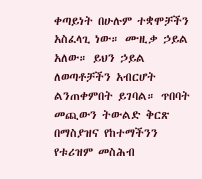ቀጣይነት በሁሉም ተቋሞቻችን አስፈላጊ ነው። ሙዚቃ ኃይል አለው። ይህን ኃይል ለወጣቶቻችን አብርሆት ልንጠቀምበት ይገባል። ጥበባት መጪውን ትውልድ ቅርጽ በማስያዝና የከተማችንን የቱሪዝም መስሕብ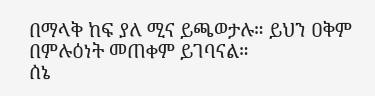በማላቅ ከፍ ያለ ሚና ይጫወታሉ። ይህን ዐቅም በምሉዕነት መጠቀም ይገባናል።
ሰኔ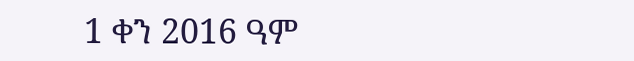1 ቀን 2016 ዓም